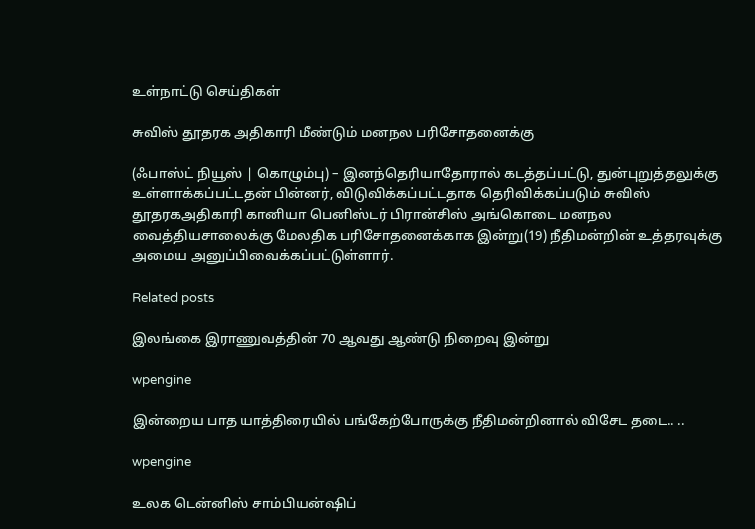உள்நாட்டு செய்திகள்

சுவிஸ் தூதரக அதிகாரி மீண்டும் மனநல பரிசோதனைக்கு

(ஃபாஸ்ட் நியூஸ் | கொழும்பு) – இனந்தெரியாதோரால் கடத்தப்பட்டு, துன்புறுத்தலுக்கு உள்ளாக்கப்பட்டதன் பின்னர், விடுவிக்கப்பட்டதாக தெரிவிக்கப்படும் சுவிஸ் தூதரகஅதிகாரி கானியா பெனிஸ்டர் பிரான்சிஸ் அங்கொடை மனநல வைத்தியசாலைக்கு மேலதிக பரிசோதனைக்காக இன்று(19) நீதிமன்றின் உத்தரவுக்கு அமைய அனுப்பிவைக்கப்பட்டுள்ளார்.

Related posts

இலங்கை இராணுவத்தின் 70 ஆவது ஆண்டு நிறைவு இன்று

wpengine

இன்றைய பாத யாத்திரையில் பங்கேற்போருக்கு நீதிமன்றினால் விசேட தடை.. ..

wpengine

உலக டென்னிஸ் சாம்பியன்ஷிப்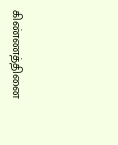கிண்ணத்தினை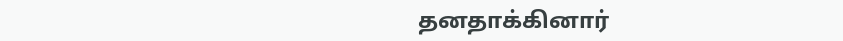தனதாக்கினார்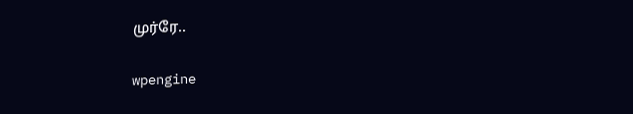முர்ரே..

wpengine